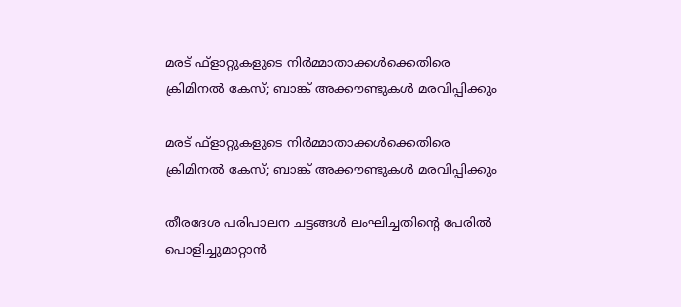മരട് ഫ്ളാറ്റുകളുടെ നിർമ്മാതാക്കൾക്കെതിരെ ക്രിമിനൽ കേസ്; ബാങ്ക് അക്കൗണ്ടുകൾ മരവിപ്പിക്കും

മരട് ഫ്ളാറ്റുകളുടെ നിർമ്മാതാക്കൾക്കെതിരെ ക്രിമിനൽ കേസ്; ബാങ്ക് അക്കൗണ്ടുകൾ മരവിപ്പിക്കും

തീരദേശ പരിപാലന ചട്ടങ്ങൾ ലംഘിച്ചതിന്റെ പേരിൽ പൊളിച്ചുമാറ്റാൻ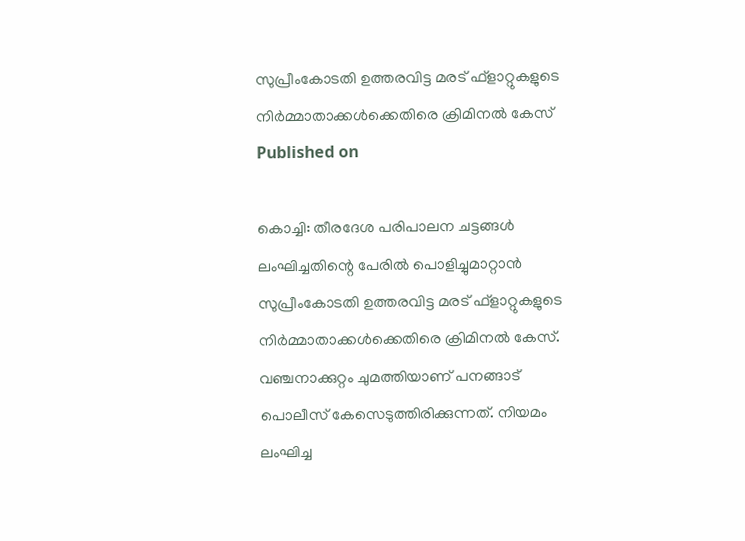സുപ്രീംകോടതി ഉത്തരവിട്ട മരട് ഫ്ളാറ്റുകളുടെ നിർമ്മാതാക്കൾക്കെതിരെ ക്രിമിനൽ കേസ്
Published on

കൊച്ചി: തീരദേശ പരിപാലന ചട്ടങ്ങൾ ലംഘിച്ചതിന്റെ പേരിൽ പൊളിച്ചുമാറ്റാൻ സുപ്രീംകോടതി ഉത്തരവിട്ട മരട് ഫ്ളാറ്റുകളുടെ നിർമ്മാതാക്കൾക്കെതിരെ ക്രിമിനൽ കേസ്.  വഞ്ചനാക്കുറ്റം ചുമത്തിയാണ് പനങ്ങാട് പൊലീസ് കേസെടുത്തിരിക്കുന്നത്. നിയമം ലംഘിച്ച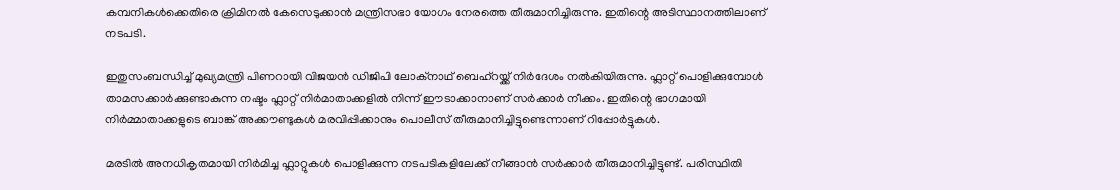കമ്പനികൾക്കെതിരെ ക്രിമിനൽ കേസെടുക്കാൻ മന്ത്രിസഭാ യോഗം നേരത്തെ തീരുമാനിച്ചിരുന്നു. ഇതിന്റെ അടിസ്ഥാനത്തിലാണ് നടപടി.

ഇതുസംബന്ധിച്ച്‌ മുഖ്യമന്ത്രി പിണറായി വിജയന്‍ ഡിജിപി ലോക്‌നാഥ് ബെഹ്റയ്ക്ക് നിര്‍ദേശം നല്‍കിയിരുന്നു. ഫ്ലാറ്റ് പൊളിക്കുമ്പോൾ താമസക്കാര്‍ക്കുണ്ടാകുന്ന നഷ്ടം ഫ്ലാറ്റ് നിര്‍മാതാക്കളില്‍ നിന്ന് ഈടാക്കാനാണ് സര്‍ക്കാര്‍ നീക്കം. ഇതിന്റെ ഭാഗമായി നിർമ്മാതാക്കളുടെ ബാങ്ക് അക്കൗണ്ടുകൾ മരവിപ്പിക്കാനും പൊലീസ് തീരുമാനിച്ചിട്ടുണ്ടെന്നാണ് റിപ്പോർട്ടുകൾ.

മരടില്‍ അനധികൃതമായി നിര്‍മിച്ച ഫ്ലാറ്റുകള്‍ പൊളിക്കുന്ന നടപടികളിലേക്ക് നീങ്ങാന്‍ സര്‍ക്കാര്‍ തീരുമാനിച്ചിട്ടുണ്ട്. പരിസ്ഥിതി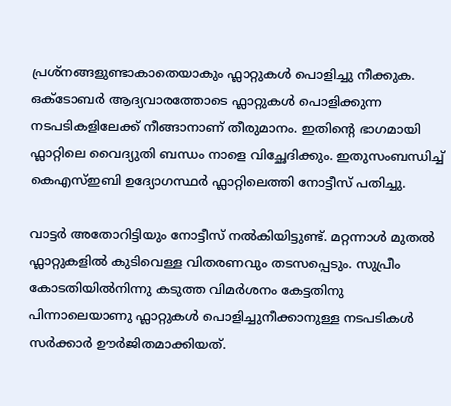പ്രശ്നങ്ങളുണ്ടാകാതെയാകും ഫ്ലാറ്റുകള്‍ പൊളിച്ചു നീക്കുക. ഒക്ടോബര്‍ ആദ്യവാരത്തോടെ ഫ്ലാറ്റുകള്‍ പൊളിക്കുന്ന നടപടികളിലേക്ക് നീങ്ങാനാണ് തീരുമാനം. ഇതിന്റെ ഭാഗമായി ഫ്ലാറ്റിലെ വൈദ്യുതി ബന്ധം നാളെ വിച്ഛേദിക്കും. ഇതുസംബന്ധിച്ച്‌ കെഎസ്ഇബി ഉദ്യോഗസ്ഥര്‍ ഫ്ലാറ്റിലെത്തി നോട്ടീസ് പതിച്ചു.

വാട്ടര്‍ അതോറിട്ടിയും നോട്ടീസ് നല്‍കിയിട്ടുണ്ട്. മറ്റന്നാള്‍ മുതല്‍ ഫ്ലാറ്റുകളില്‍ കുടിവെള്ള വിതരണവും തടസപ്പെടും. സുപ്രീം കോടതിയില്‍നിന്നു കടുത്ത വിമര്‍ശനം കേട്ടതിനു പിന്നാലെയാണു ഫ്ലാറ്റുകള്‍ പൊളിച്ചുനീക്കാനുള്ള നടപടികള്‍ സര്‍ക്കാര്‍ ഊര്‍ജിതമാക്കിയത്.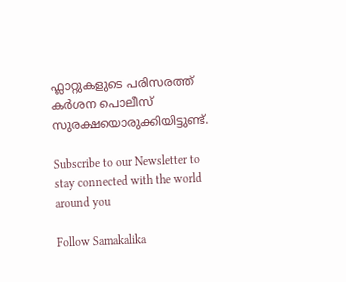ഫ്ലാറ്റുകളുടെ പരിസരത്ത് കര്‍ശന പൊലീസ് സുരക്ഷയൊരുക്കിയിട്ടുണ്ട്.

Subscribe to our Newsletter to stay connected with the world around you

Follow Samakalika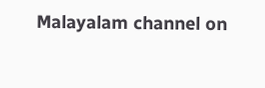Malayalam channel on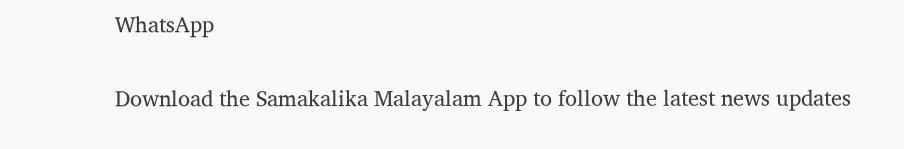WhatsApp

Download the Samakalika Malayalam App to follow the latest news updates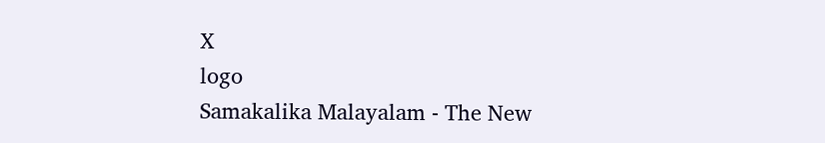X
logo
Samakalika Malayalam - The New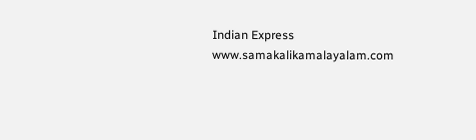Indian Express
www.samakalikamalayalam.com